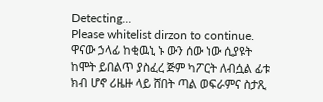Detecting...
Please whitelist dirzon to continue.
ዋናው ኃላፊ ከቂዉኒ ኑ ውን ሰው ነው ሲያዩት ከሞት ይበልጥ ያስፈረ ጅም ካፖርት ለብሷል ፊቱ ክብ ሆኖ ሪዜዙ ላይ ሸበት ጣል ወፍራምና ስታጺ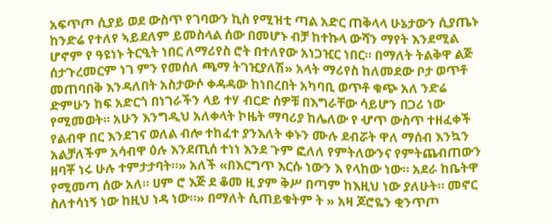አፍጥጦ ሲያይ ወደ ውስጥ የገባውን ኪስ የሚዝቲ ጣል አድር ጠቅላላ ሁኔታውን ሲያጤኑ ከንድሬ የተለየ ኣይደለም ይመስላል ሰው በመሆኑ ብቻ ከተኩላ ውሻን ማየት እንደሚል ሆኖም የ ዓዩነኑ ትርዒት ነበር ለማሪየስ ሮት በተለየው አነጋዢር ነበር። በማለት ትልቅዋ ልጅ ሰታጉረመርም ነገ ምን የመሰለ ጫማ ትገዢያለሽ» አላት ማሪየስ ከለመደው ቦታ ወጥቶ መጠባበቅ እንዳለበት አስታውሶ ቀዳዳው ከነበረበት አካባቢ ወጥቶ ቁጭ አለ ንድሬ ድምሁን ከፍ አድርጎ በነገራችን ላይ ተሃ ብርድ ሰዎቹ በእግራቸው ሳይሆን በጋሪ ነው የሚመወት። አሁን እንግዲህ አለቀላት ኮዜት ማባሪያ ከሌለው የ ሇጥ ውስጥ ተዘፈቀች የልብዋ በር እንደገና ወለል ብሎ ተከፈተ ያንእለት ቀኑን ሙሉ ደብሯት ዋለ ማሰብ እንኳን አልቻለችም አሳብዋ ዕሉ እንደጢሰ ተነነ እንደ ጉም ፎለለ የምትለውንና የምትጨብጠውን ዘባቾ ነሩ ሁሉ ተምታታባት።» አለች «በእርግጥ እርሱ ነውን እ የላከው ነው። አደራ ከቤትዋ የሚመጣ ሰው አለ። ሀም ሮ እጅ ደ ቆመ ዚ ያም ቅሥ በጣም ከእዚህ ነው ያለሁት። መኖር ስለተሳነኝ ነው ከዚህ ነዳ ነው።» በማለት ሲጠይቁትም ት » አዛ ጆሮዬን ቂንጥጦ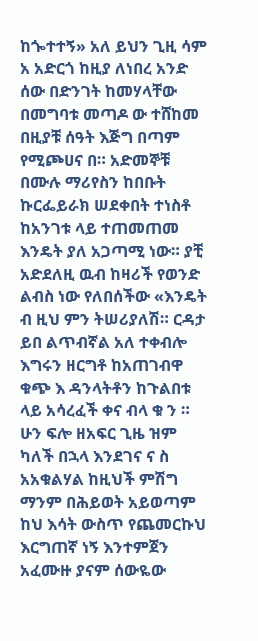ከጐተተኝ» አለ ይህን ጊዚ ሳም አ አድርጎ ከዚያ ለነበረ አንድ ሰው በድንገት ከመሃላቸው በመግባቱ መጣዶ ው ተሸከመ በዚያቹ ሰዓት እጅግ በጣም የሚጮሀና በ። አድመኞቹ በሙሉ ማሪየስን ከበቡት ኩርፌይራክ ሠደቀበት ተነስቶ ከአንገቱ ላይ ተጠመጠመ እንዴት ያለ አጋጣሚ ነው። ያቺ አድደለዚ ዉብ ከዛሪች የወንድ ልብስ ነው የለበሰችው «እንዴት ብ ዚህ ምን ትሠሪያለሽ። ርዳታ ይበ ልጥብኛል አለ ተቀብሎ እግሩን ዘርግቶ ከአጠገብዋ ቁጭ እ ዳንላትቶን ከጉልበቱ ላይ አሳረፈች ቀና ብላ ቁ ን ። ሁን ፍሎ ዘአፍር ጊዜ ዝም ካለች በኋላ እንደገና ና ስ አአቁልሃል ከዚህች ምሽግ ማንም በሕይወት አይወጣም ከህ እሳት ውስጥ የጨመርኩህ እርግጠኛ ነኝ እንተምጀን አፈሙዙ ያናም ሰውዬው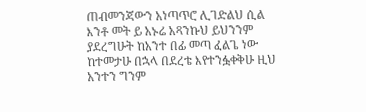ጠብመንጃውን አነጣጥሮ ሊገድልህ ሲል እንቶ መት ይ አኑሬ አጻንኩህ ይህንንም ያደረግሁት ከአንተ በፊ መጣ ፈልጌ ነው ከተመታሁ በኋላ በደረቴ እየተንፏቀቅሁ ዚህ አንተን ግንም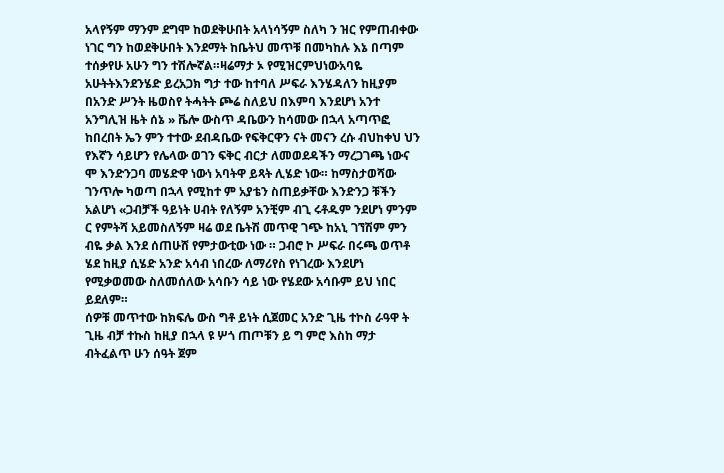አላየኝም ማንም ደግሞ ከወደቅሁበት አላነሳኝም ስለካ ን ዝር የምጠብቀው ነገር ግን ከወደቅሁበት እንደማት ከቤትህ መጥቹ በመካከሉ እኔ በጣም ተሰቃየሁ አሁን ግን ተሽሎኛል።ዛሬማታ ኦ የሚዝርምህነውአባዬ አሁትትእንደንሄድ ይረአጋክ ግታ ተው ከተባለ ሥፍራ እንሄዳለን ከዚያም በአንድ ሥንት ዜወስየ ትሓትት ጮሬ ስለይህ በእምባ እንደሆነ አንተ አንግሊዝ ዜት ሰኔ » ቬሎ ውስጥ ዳቤውን ከሳመው በኋላ አጣጥፎ ከበረበት ኤን ምን ተተው ደብዳቤው የፍቅርዋን ናት መናን ረሱ ብህከቀህ ህን የእኛን ሳይሆን የሌላው ወገን ፍቅር ብርታ ለመወደዳችን ማረጋገጫ ነውና ሞ እንድንጋባ መሄድዋ ነውነ አባትዋ ይጻት ሊሄድ ነው። ከማስታወሻው ገንጥሎ ካወጣ በኋላ የሚከተ ም አያቴን ስጠይቃቸው እንድንጋ ቹችን አልሆነ «ጋብቻች ዓይነት ሀብት የለኝም አንቺም ብጊ ሩቶዱም ንደሆነ ምንም ር የምትሻ አይመስለኝም ዛሬ ወደ ቤትሽ መጥዊ ገጭ ከአኒ ገኘሽም ምን ብዬ ቃል እንደ ሰጠሁሸ የምታውቲው ነው ። ጋብሮ ኮ ሥፍራ በሩጫ ወጥቶ ሄደ ከዚያ ሲሄድ አንድ አሳብ ነበረው ለማሪየስ የነገረው እንደሆነ የሚቃወመው ስለመሰለው አሳቡን ሳይ ነው የሄደው አሳቡም ይህ ነበር ይደለም።
ሰዎቹ መጥተው ከክፍሌ ውስ ግቶ ይነት ሲጀመር አንድ ጊዜ ተኮስ ራዓዋ ት ጊዜ ብቻ ተኩስ ከዚያ በኋላ ዩ ሦጎ ጠጦቹን ይ ግ ምሮ እስከ ማታ ብትፈልጥ ሁን ሰዓት ጀም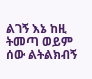ልገኝ እኔ ከዚ ትመጣ ወይም ሰው ልትልክብኝ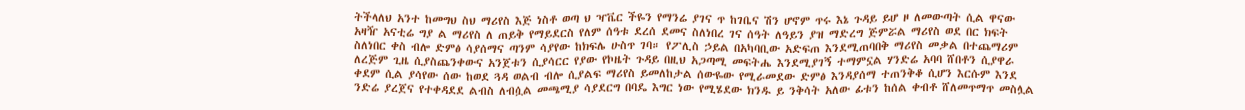ትችላለህ አንተ ከመግህ ስህ ማሪየስ እጅ ነስቶ ወጣ ህ ዣቬር ችዬን የማንሬ ያገና ጥ ከገቤና ሽን ሆኖም ጥሩ እኔ ጉዳይ ይሆ ዞ ለመውጣት ሲል ዋናው አዛዥ አናቲሬ ግያ ል ማሪየስ ለ ጠይቅ የማይደርስ የለም ሰዓቱ ደረሰ ደመና ስለነበረ ገና ሰዓት ለዓይን ያዝ ማድረግ ጅምሯል ማሪየስ ወደ በር ክፍት ስለነበር ቀስ ብሎ ድምፅ ሳያሰማና ጣንም ሳያየው ከክፍሌ ሁስጥ ገባ። የፖሊስ ኃይል በአካባቢው አድፍጠ እንደሚጠባበቅ ማሪየስ መቃል በተጨማሪም ለረጅም ጊዜ ሲያስጨንቀውና አንጀቱን ሲያሳርር የያው የኮዜት ጉዳይ በዚህ አጋጣሚ መፍትሔ እንደሚያገኝ ተማምኗል ሃንድሬ አባባ ሸበቶን ሲያዋራ ቀደም ሲል ያሳየው ሰው ከወደ ጓዳ ወልብ ብሎ ሲያልፍ ማሪየስ ይመለከታል ሰውዬው የሚራመደው ድምፅ እንዳያሰማ ተጠንቅቆ ሲሆን እርሱም እንደ ንድሬ ያረጀና የተቀዳደደ ልብስ ለብሷል መጫሚያ ሳያደርግ በባዴ እግር ነው የሚሄደው ክንዱ ይ ንቅሳት አለው ፊቱን ከሰል ቀብቶ ሸለመጥማጥ መስሏል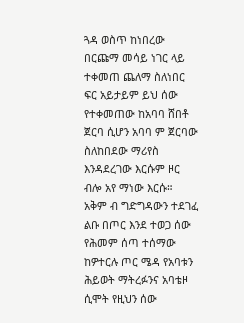ጓዳ ወስጥ ከነበረው በርጩማ መሳይ ነገር ላይ ተቀመጠ ጨለማ ስለነበር ፍር አይታይም ይህ ሰው የተቀመጠው ከአባባ ሸበቶ ጀርባ ሲሆን አባባ ም ጀርባው ስለከበደው ማሪየስ እንዳደረገው እርሱም ዞር ብሎ አየ ማነው እርሱ። አቅም ብ ግድግዳውን ተደገፈ ልቡ በጦር እንደ ተወጋ ሰው የሕመም ሰጣ ተሰማው ከዎተርሉ ጦር ሜዳ የአባቱን ሕይወት ማትረፉንና አባቴዞ ሲሞት የዚህን ሰው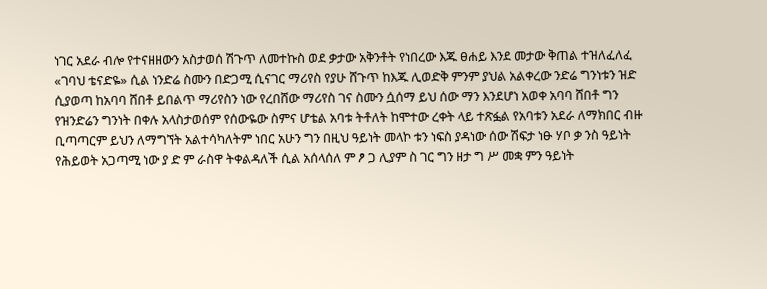ነገር አደራ ብሎ የተናዘዘውን አስታወሰ ሽጉጥ ለመተኩስ ወደ ቃታው አቅንቶት የነበረው እጁ ፀሐይ እንደ መታው ቅጠል ተዝለፈለፈ «ገባህ ቴናድዬ» ሲል ነንድሬ ስሙን በድጋሚ ሲናገር ማሪየስ የያሁ ሸጉጥ ከእጁ ሊወድቅ ምንም ያህል አልቀረው ንድሬ ግንነቱን ዝድ ሲያወጣ ከአባባ ሸበቶ ይበልጥ ማሪየስን ነው የረበሸው ማሪየስ ገና ስሙን ሷሰማ ይህ ሰው ማን እንደሆነ አወቀ አባባ ሸበቶ ግን የዝንድሬን ግንነት በቀሉ አላስታወሰም የሰውዬው ስምና ሆቴል አባቱ ትቶለት ከሞተው ረቀት ላይ ተጽፏል የአባቱን አደራ ለማክበር ብዙ ቢጣጣርም ይህን ለማግኘት አልተሳካለትም ነበር አሁን ግን በዚህ ዓይነት መላኮ ቱን ነፍስ ያዳነው ሰው ሽፍታ ነፁ ሃቦ ቃ ንስ ዓይነት የሕይወት አጋጣሚ ነው ያ ድ ም ራስዋ ትቀልዳለች ሲል አሰላሰለ ም ፆ ጋ ሊያም ስ ገር ግን ዘታ ግ ሥ መቋ ምን ዓይነት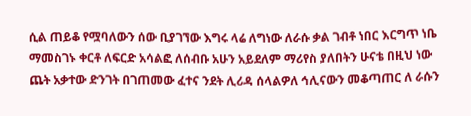ሲል ጠይቆ የሟባለውን ሰው ቢያገኘው እግሩ ላሬ ለግነው ለራሱ ቃል ገብቶ ነበር እርግጥ ነቤ ማመስገኑ ቀርቶ ለፍርድ አሳልፎ ለሰብቡ አሁን አይደለም ማሪየስ ያለበትን ሁናቴ በዚህ ነው ጨት አቃተው ድንገት በገጠመው ፈተና ንደት ሊሪዳ ሰላልዎለ ኅሊናውን መቆጣጠር ለ ራሱን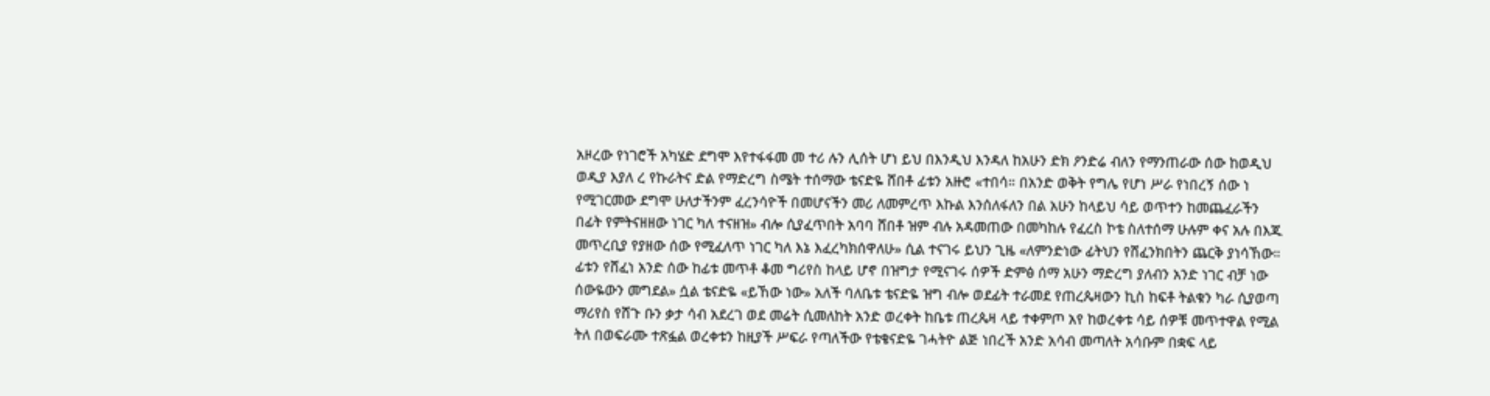አዞረው የነገሮች አካሄድ ደግሞ እየተፋፋመ መ ተሪ ሉን ሊሰት ሆነ ይህ በእንዲህ እንዳለ ከአሁን ድክ ዖንድሬ ብለን የማንጠራው ሰው ከወዲህ ወዲያ እያለ ረ የኩራትና ድል የማድረግ ስሜት ተሰማው ቴናድዬ ሸበቶ ፊቱን አዙሮ «ተበሳ። በአንድ ወቅት የግሌ የሆነ ሥራ የነበረኝ ሰው ነ የሚገርመው ደግሞ ሁለታችንም ፈረንሳዮች በመሆናችን መሪ ለመምረጥ እኩል እንሰለፋለን በል አሁን ከላይህ ሳይ ወጥተን ከመጨፈራችን በፊት የምትናዘዘው ነገር ካለ ተናዘዝ» ብሎ ሲያፈጥበት አባባ ሸበቶ ዝም ብሉ አዳመጠው በመካከሉ የፈረስ ኮቴ ስለተሰማ ሁሉም ቀና አሉ በእጁ መጥረቢያ የያዘው ሰው የሚፈለጥ ነገር ካለ እኔ እፈረካክሰዋለሁ» ሲል ተናገሩ ይህን ጊዜ «ለምንድነው ፊትህን የሸፈንክበትን ጨርቅ ያነሳኸው። ፊቱን የሸፈነ አንድ ሰው ከፊቱ መጥቶ ቆመ ግሪየስ ከላይ ሆኖ በዝግታ የሚናገሩ ሰዎች ድምፅ ሰማ አሁን ማድረግ ያለብን አንድ ነገር ብቻ ነው ሰውዬውን መግደል» ሷል ቴናድዬ «ይኸው ነው» አለች ባለቤቱ ቴናድዬ ዝግ ብሎ ወደፊት ተራመደ የጠረጴዛውን ኪስ ከፍቶ ትልቁን ካራ ሲያወጣ ማሪየስ የሸጉ ቡን ቃታ ሳብ አደረገ ወደ መሬት ሲመለከት አንድ ወረቀት ከቤቱ ጠረጴዛ ላይ ተቀምጦ አየ ከወረቀቱ ሳይ ሰዎቹ መጥተዋል የሚል ትለ በወፍራሙ ተጽፏል ወረቀቱን ከዚያች ሥፍራ የጣለችው የቴቄናድዬ ገሓትዮ ልጅ ነበረች አንድ አሳብ መጣለት አሳቡም በቋፍ ላይ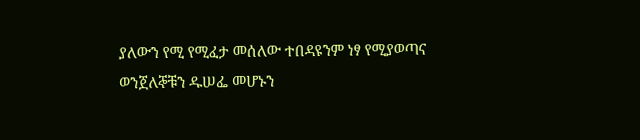ያለውን የሚ የሚፈታ መሰለው ተበዳዩንም ነፃ የሚያወጣና ወንጀለኞቹን ዱሠፌ መሆኑን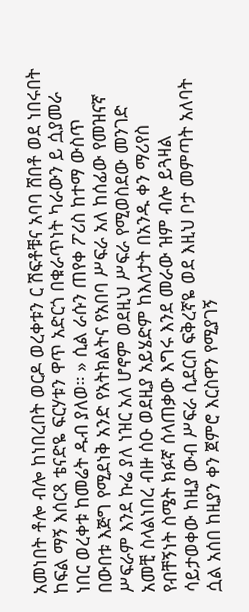አመነበት ቶሎ ብሎ ከነበረበት ወርዶ ወረቀቱን ር ሽፍቶቹና አባባ ሸበቶ ወደ ነበሩበት ከፍል ማኝ እሰርጻ ቴናድዬ ፍርሃቱን ዋጥ አድርጎ በቁራጥነት ካራውን ይ ሷያመራ ነበር ወረቀቱ ከመሬት ዱብ ያለወ። » ሲል ራሱን ጠየቀ ፖሪስ ከተማ ውስጥ በውበቱ እጅግ የሚደነቅ አንድ የአትክልትና የአበባ ሥፍራ አለ ከሰፊው የመዝናኛ ሥፍራም እንደ ኩሬ ያለ ነዝር አለ ሆኖም ወደዚህ ሥፍራ የሚወስደው መንገድ አመቺ ስላልነበረ ብዙ ሰዑ ወደዚያ አይሄድም ከእለታት በአንዱ ቀን ማሪየስ የብቸኝነት ስሜት ክፉኛ ሰላጠቃው እግሩ እንደ መራው ዝም ብሎ ይጓዛል ሳይታወቀው ከዚያ ውብ ሥፍራ ሲደርስ ፍቅረኛዬ ወደ እዚህ ቦታ መምጣት አለባት ሷል አሰበ ከዚያን ቀን ጀምሮ እርስዋን የሚያገኝ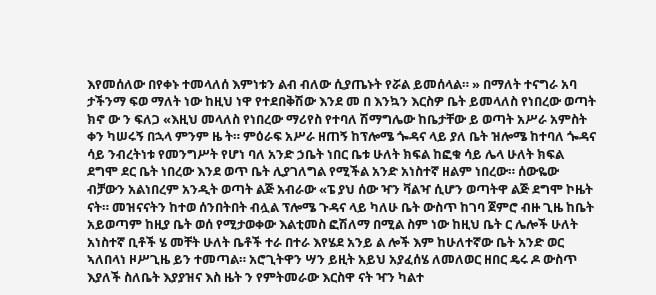እየመሰለው በየቀኑ ተመላለሰ እምነቱን ልብ ብለው ሲያጤኑት የሯል ይመሰላል። » በማለት ተናግራ አባ ታችንማ ፍወ ማለት ነው ከዚህ ነዋ የተደበቅሽው እንደ መ በ እንኳን እርስዎ ቤት ይመላለስ የነበረው ወጣት ክኖ ው ን ፍለጋ «እዚህ መላለስ የነበረው ማሪየስ የተባለ ሽማግሌው ከቤታቸው ይ ወጣት አሥራ አምስት ቀን ካሠሩኝ በኋላ ምንም ዜ ት። ምዕራፍ አሥራ ዘጠኝ ከፕሎሜ ጐዳና ላይ ያለ ቤት ዝሎሜ ከተባለ ጐዳና ሳይ ንብረትነቱ የመንግሥት የሆነ ባለ አንድ ኃቤት ነበር ቤቱ ሁለት ክፍል ከፎቁ ሳይ ሌላ ሁለት ክፍል ደግሞ ደር ቤት ነበረው እንደ ወጥ ቤት ሊያገለግል የሚችል አንድ አነስተኛ ዘልም ነበረው። ሰውዬው ብቻውን አልነበረም አንዲት ወጣት ልጅ አብራው «ፔ ያህ ሰው ዣን ቫልዣ ሲሆን ወጣትዋ ልጅ ደግሞ ኮዜት ናት። መዝናናትን ከተወ ሰንበትበት ብሏል ፕሎሜ ጉዳና ላይ ካለሁ ቤት ውስጥ ከገባ ጀምሮ ብዙ ጊዜ ከቤት አይወጣም ከዚያ ቤት ወሰ የሚታወቀው እልቲመስ ፎሽለማ በሚል ስም ነው ከዚህ ቤት ር ሌሎች ሁለት አነስተኛ ቢቶች ሄ መቸት ሁለት ቤቶች ተራ በተራ እየሄደ አንይ ል ሎች እም ከሁለተኛው ቤት አንድ ወር ኣለበላነ ዞሥጊዜ ይን ተመጣል። አሮጊትዋን ሣን ይዚት አይህ አያፈሰሄ ለመለወር ዘበር ዴሩ ዶ ውስጥ እያለች ስለቤት እያያዝና እስ ዜት ን የምትመራው እርስዋ ናት ዣን ካልተ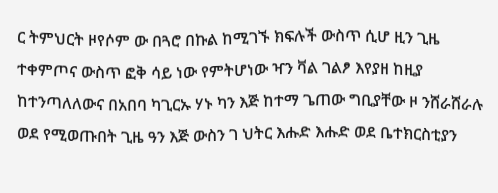ር ትምህርት ዞየሶም ው በጓሮ በኩል ከሚገኙ ክፍሉች ውስጥ ሲሆ ዚን ጊዜ ተቀምጦና ውስጥ ፎቅ ሳይ ነው የምትሆነው ዣን ቫል ገልፆ እየያዘ ከዚያ ከተንጣለለውና በአበባ ካጊርኡ ሃኑ ካን እጅ ከተማ ጌጠው ግቢያቸው ዞ ንሸራሸራሉ ወደ የሚወጡበት ጊዜ ዓን እጅ ውስን ገ ህትር እሑድ እሑድ ወደ ቤተክርስቲያን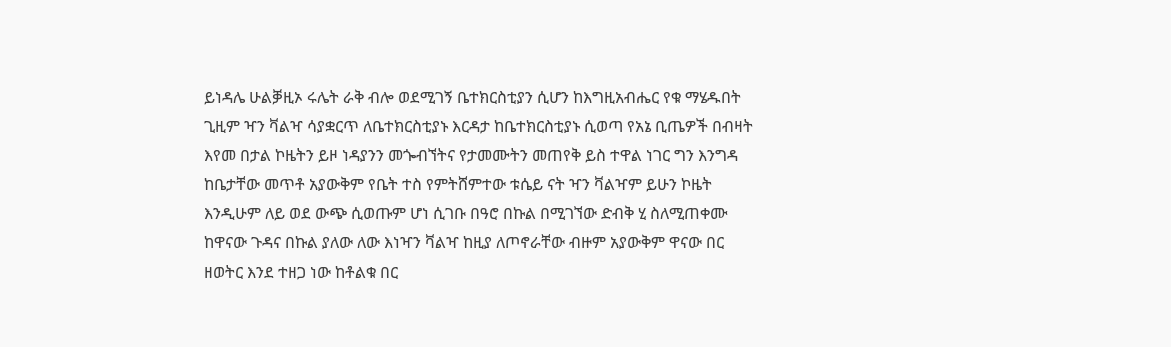ይነዳሌ ሁልቓዚኦ ሩሌት ራቅ ብሎ ወደሚገኝ ቤተክርስቲያን ሲሆን ከእግዚአብሔር የቁ ማሄዱበት ጊዚም ዣን ቫልዣ ሳያቋርጥ ለቤተክርስቲያኑ እርዳታ ከቤተክርስቲያኑ ሲወጣ የአኔ ቢጤዎች በብዛት እየመ በታል ኮዜትን ይዞ ነዳያንን መጐብኘትና የታመሙትን መጠየቅ ይስ ተዋል ነገር ግን እንግዳ ከቤታቸው መጥቶ አያውቅም የቤት ተስ የምትሸምተው ቱሴይ ናት ዣን ቫልዣም ይሁን ኮዜት እንዲሁም ለይ ወደ ውጭ ሲወጡም ሆነ ሲገቡ በዓሮ በኩል በሚገኘው ድብቅ ሂ ስለሚጠቀሙ ከዋናው ጉዳና በኩል ያለው ለው እነዣን ቫልዣ ከዚያ ለጦኖራቸው ብዙም አያውቅም ዋናው በር ዘወትር እንደ ተዘጋ ነው ከቶልቁ በር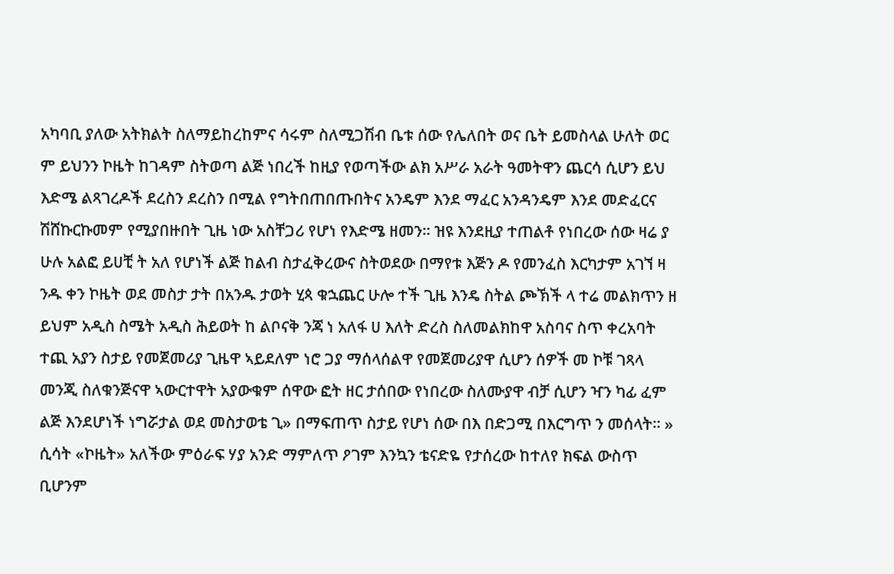አካባቢ ያለው አትክልት ስለማይከረከምና ሳሩም ስለሚጋሽብ ቤቱ ሰው የሌለበት ወና ቤት ይመስላል ሁለት ወር ም ይህንን ኮዜት ከገዳም ስትወጣ ልጅ ነበረች ከዚያ የወጣችው ልክ አሥራ አራት ዓመትዋን ጨርሳ ሲሆን ይህ እድሜ ልጻገረዶች ደረስን ደረስን በሚል የግትበጠበጡበትና አንዴም እንደ ማፈር አንዳንዴም እንደ መድፈርና ሽሸኩርኩመም የሚያበዙበት ጊዜ ነው አስቸጋሪ የሆነ የእድሜ ዘመን። ዝዩ እንደዚያ ተጠልቶ የነበረው ሰው ዛሬ ያ ሁሉ አልፎ ይሀቺ ት አለ የሆነች ልጅ ከልብ ስታፈቅረውና ስትወደው በማየቱ እጅን ዶ የመንፈስ እርካታም አገኘ ዛ ንዱ ቀን ኮዜት ወደ መስታ ታት በአንዱ ታወት ሂጳ ቁኋጨር ሁሎ ተች ጊዜ እንዴ ስትል ጮኽች ላ ተሬ መልክጥን ዘ ይህም አዲስ ስሜት አዲስ ሕይወት ከ ልቦናቅ ንጃ ነ አለፋ ሀ እለት ድረስ ስለመልክከዋ አስባና ስጥ ቀረአባት ተጪ አያን ስታይ የመጀመሪያ ጊዜዋ ኣይደለም ነሮ ጋያ ማሰላሰልዋ የመጀመሪያዋ ሲሆን ሰዎች መ ኮቹ ገጻላ መንጂ ስለቁንጅናዋ ኣውርተዋት አያውቁም ሰዋው ፎት ዘር ታሰበው የነበረው ስለሙያዋ ብቻ ሲሆን ዣን ካፊ ፈም ልጅ እንደሆነች ነግሯታል ወደ መስታወቴ ጊ» በማፍጠጥ ስታይ የሆነ ሰው በእ በድጋሚ በእርግጥ ን መሰላት። » ሲሳት «ኮዜት» አለችው ምዕራፍ ሃያ አንድ ማምለጥ ዖገም እንኳን ቴናድዬ የታሰረው ከተለየ ክፍል ውስጥ ቢሆንም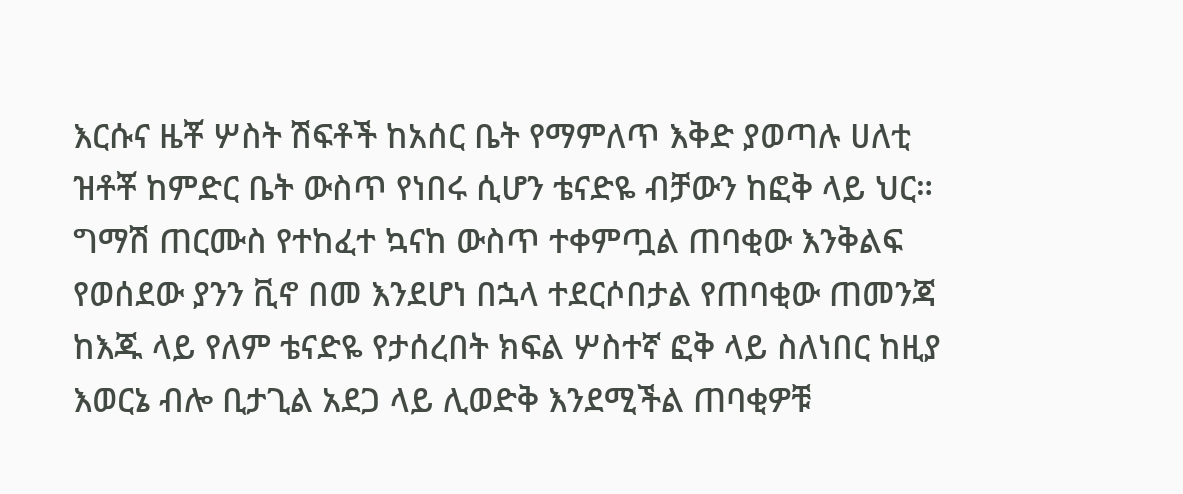እርሱና ዜቾ ሦስት ሽፍቶች ከአሰር ቤት የማምለጥ እቅድ ያወጣሉ ሀለቲ ዝቶቾ ከምድር ቤት ውስጥ የነበሩ ሲሆን ቴናድዬ ብቻውን ከፎቅ ላይ ህር። ግማሽ ጠርሙስ የተከፈተ ኳናከ ውስጥ ተቀምጧል ጠባቂው እንቅልፍ የወሰደው ያንን ቪኖ በመ እንደሆነ በኋላ ተደርሶበታል የጠባቂው ጠመንጃ ከእጁ ላይ የለም ቴናድዬ የታሰረበት ክፍል ሦስተኛ ፎቅ ላይ ስለነበር ከዚያ እወርኔ ብሎ ቢታጊል አደጋ ላይ ሊወድቅ እንደሚችል ጠባቂዎቹ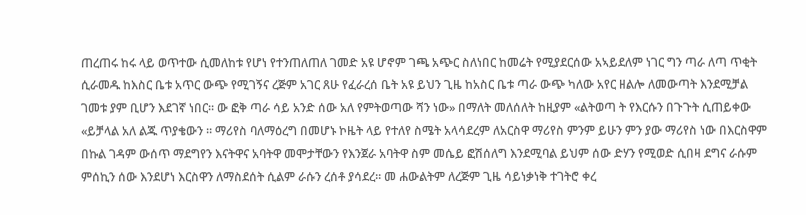ጠረጠሩ ከሩ ላይ ወጥተው ሲመለከቱ የሆነ የተንጠለጠለ ገመድ አዩ ሆኖም ገጫ አጭር ስለነበር ከመሬት የሚያደርሰው አኣይደለም ነገር ግን ጣራ ለጣ ጥቂት ሲራመዱ ከእስር ቤቱ አጥር ውጭ የሚገኝና ረጅም አገር ጸሁ የፈራረሰ ቤት አዩ ይህን ጊዜ ከአስር ቤቱ ጣራ ውጭ ካለው አየር ዘልሎ ለመውጣት እንደሚቻል ገመቱ ያም ቢሆን እደገኛ ነበር። ው ፎቅ ጣራ ሳይ አንድ ሰው አለ የምትወጣው ሻን ነው» በማለት መለሰለት ከዚያም «ልትወጣ ት የእርሱን በጉጉት ሲጠይቀው «ይቻላል አለ ልጁ ጥያቄውን ። ማሪየስ ባለማዕረግ በመሆኑ ኮዜት ላይ የተለየ ስሜት አላሳደረም ለአርስዋ ማሪየስ ምንም ይሁን ምን ያው ማሪየስ ነው በእርስዋም በኩል ገዳም ውሰጥ ማደግየን እናትዋና አባትዋ መሞታቸውን የእንጀራ አባትዋ ስም መሴይ ፎሽሰለግ እንደሚባል ይህም ሰው ድሃን የሚወድ ሲበዛ ደግና ራሱም ምሰኪን ሰው እንደሆነ እርስዋን ለማስደሰት ሲልም ራሱን ረሰቶ ያሳደረ። መ ሐውልትም ለረጅም ጊዜ ሳይነቃነቅ ተገትሮ ቀረ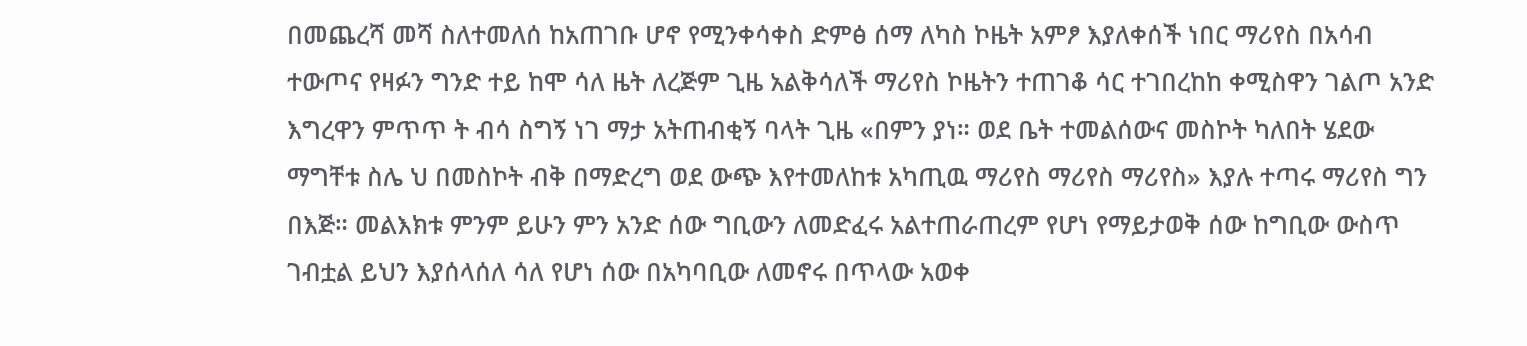በመጨረሻ መሻ ስለተመለሰ ከአጠገቡ ሆኖ የሚንቀሳቀስ ድምፅ ሰማ ለካስ ኮዜት አምፆ እያለቀሰች ነበር ማሪየስ በአሳብ ተውጦና የዛፉን ግንድ ተይ ከሞ ሳለ ዜት ለረጅም ጊዜ አልቅሳለች ማሪየስ ኮዜትን ተጠገቆ ሳር ተገበረከከ ቀሚስዋን ገልጦ አንድ እግረዋን ምጥጥ ት ብሳ ስግኝ ነገ ማታ አትጠብቂኝ ባላት ጊዜ «በምን ያነ። ወደ ቤት ተመልሰውና መስኮት ካለበት ሄደው ማግቸቱ ስሌ ህ በመስኮት ብቅ በማድረግ ወደ ውጭ እየተመለከቱ አካጢዉ ማሪየስ ማሪየስ ማሪየስ» እያሉ ተጣሩ ማሪየስ ግን በእጅ። መልእክቱ ምንም ይሁን ምን አንድ ሰው ግቢውን ለመድፈሩ አልተጠራጠረም የሆነ የማይታወቅ ሰው ከግቢው ውስጥ ገብቷል ይህን እያሰላሰለ ሳለ የሆነ ሰው በአካባቢው ለመኖሩ በጥላው አወቀ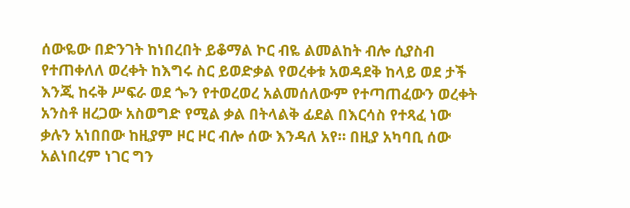ሰውዬው በድንገት ከነበረበት ይቆማል ኮር ብዬ ልመልከት ብሎ ሲያስብ የተጠቀለለ ወረቀት ከእግሩ ስር ይወድቃል የወረቀቱ አወዳደቅ ከላይ ወደ ታች እንጂ ከሩቅ ሥፍራ ወደ ጐን የተወረወረ አልመሰለውም የተጣጠፈውን ወረቀት አንስቶ ዘረጋው አስወግድ የሚል ቃል በትላልቅ ፊደል በእርሳስ የተጻፈ ነው ቃሉን አነበበው ከዚያም ዞር ዞር ብሎ ሰው እንዳለ አየ። በዚያ አካባቢ ሰው አልነበረም ነገር ግን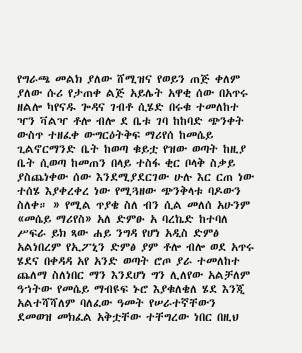የግራጫ መልክ ያለው ሸሚዝና የወይን ጠጅ ቀለም ያለው ሱሪ የታጠቀ ልጅ አይሌት አዋቂ ሰው በአጥሩ ዘልሎ ካየናዱ ጐዳና ገብቶ ሲሄድ በሩቁ ተመለከተ ዣን ቫልዣ ቶሎ ብሎ ደ ቤቱ ገባ ከከባድ ጭንቀት ውስጥ ተዘፈቀ ውግርዕትቅፍ ማሪየሰ ከመሴይ ጊልኖርማንድ ቤት ከወጣ ቁይቷ የዝው ወጣት ከዚያ ቤት ሲወጣ ከመጠን በላይ ተስፋ ቂር ቦላቅ ስቃይ ያስጨነቀው ሰው እንደሚያደርገው ሁሉ እር ርጠ ነው ተሰሄ እያቀረቀረ ነው የሚጓዘው ጭንቅላቱ ባዶውን ስለቀ። » የሚል ጥያቄ ስለ ብን ሲል መለሰ አሁንም «መሴይ ማሪየስ» አለ ድምፁ አ ባረኬድ ከተባለ ሥፍራ ይክ ጻው ሐይ ንግዳ የሆነ አዲስ ድምፅ አልነበረም የኢፖኒን ድምፅ ያም ቶሎ ብሎ ወደ አጥሩ ሄደና በቀዳዳ አየ አንድ ወጣት ሮጦ ያራ ተመለከተ ጨለማ ስለነበር ማን እንደሆነ ግን ሊለየው አልቻለም ዓኀትው የመሴይ ማብዩፍ ኑሮ እያቁለቄለ ሄደ እንጂ አልተሻሻለም ባለፈው ዓመት የሠራተኛቸውን ደመወዝ መክፈል አቅቷቸው ተቸግረው ነበር በዚህ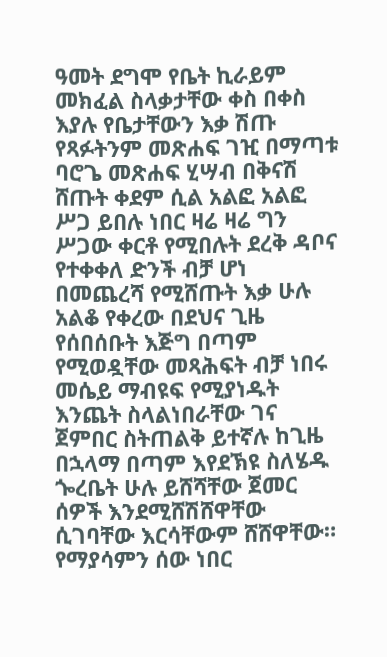ዓመት ደግሞ የቤት ኪራይም መክፈል ስላቃታቸው ቀስ በቀስ እያሉ የቤታቸውን እቃ ሽጡ የጻፉትንም መጽሐፍ ገዢ በማጣቱ ባሮጌ መጽሐፍ ሂሣብ በቅናሽ ሸጡት ቀደም ሲል አልፎ አልፎ ሥጋ ይበሉ ነበር ዛሬ ዛሬ ግን ሥጋው ቀርቶ የሚበሉት ደረቅ ዳቦና የተቀቀለ ድንች ብቻ ሆነ በመጨረሻ የሚሸጡት እቃ ሁሉ አልቆ የቀረው በደህና ጊዜ የሰበሰቡት እጅግ በጣም የሚወዷቸው መጻሕፍት ብቻ ነበሩ መሴይ ማብዩፍ የሚያነዱት እንጨት ስላልነበራቸው ገና ጀምበር ስትጠልቅ ይተኛሉ ከጊዜ በኋላማ በጣም እየደኽዩ ስለሄዱ ጐረቤት ሁሉ ይሸሻቸው ጀመር ሰዎች እንደሚሸሽሸዋቸው ሲገባቸው እርሳቸውም ሸሸዋቸው። የማያሳምን ሰው ነበር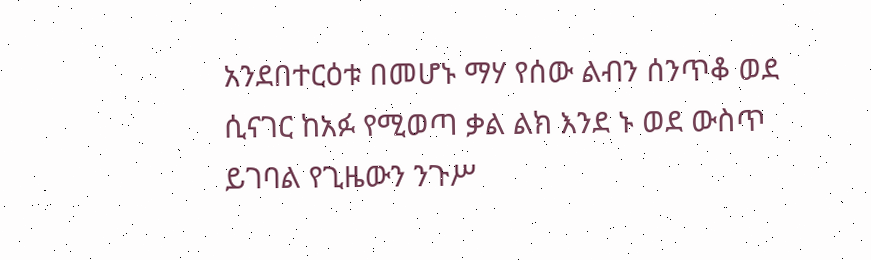አንደበተርዕቱ በመሆኑ ማሃ የሰው ልብን ሰንጥቆ ወደ ሲናገር ከአፉ የሚወጣ ቃል ልክ እንደ ኑ ወደ ውስጥ ይገባል የጊዜውን ንጉሥ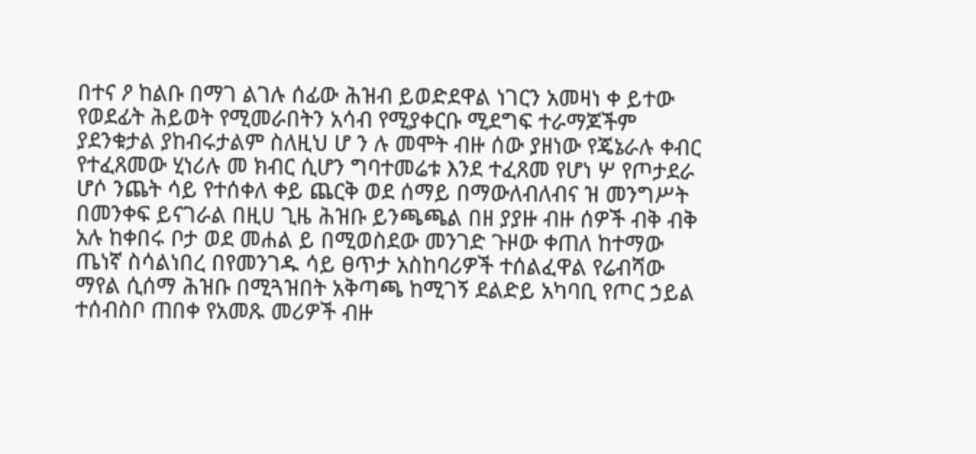በተና ዖ ከልቡ በማገ ልገሉ ሰፊው ሕዝብ ይወድደዋል ነገርን አመዛነ ቀ ይተው የወደፊት ሕይወት የሚመራበትን አሳብ የሚያቀርቡ ሚደግፍ ተራማጆችም ያደንቁታል ያከብሩታልም ስለዚህ ሆ ን ሉ መሞት ብዙ ሰው ያዘነው የጄኔራሉ ቀብር የተፈጸመው ሂነሪሉ መ ክብር ሲሆን ግባተመሬቱ እንደ ተፈጸመ የሆነ ሦ የጦታደራ ሆሶ ንጨት ሳይ የተሰቀለ ቀይ ጨርቅ ወደ ሰማይ በማውለብለብና ዝ መንግሥት በመንቀፍ ይናገራል በዚሀ ጊዜ ሕዝቡ ይንጫጫል በዘ ያያዙ ብዙ ሰዎች ብቅ ብቅ አሉ ከቀበሩ ቦታ ወደ መሐል ይ በሚወስደው መንገድ ጉዞው ቀጠለ ከተማው ጤነኛ ስሳልነበረ በየመንገዱ ሳይ ፀጥታ አስከባሪዎች ተሰልፈዋል የሬብሻው ማየል ሲሰማ ሕዝቡ በሚጓዝበት አቅጣጫ ከሚገኝ ደልድይ አካባቢ የጦር ኃይል ተሰብስቦ ጠበቀ የአመጹ መሪዎች ብዙ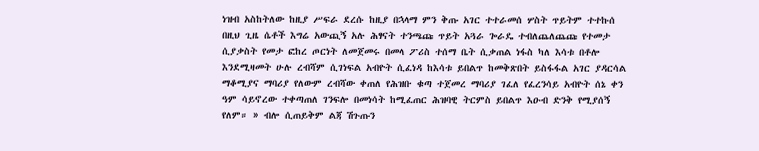ነዝብ አስከትለው ከዚያ ሥፍራ ደረሱ ከዚያ በኋላማ ምን ቅጡ አገር ተተራመሰ ሦስት ጥይትም ተተኩሰ በዚህ ጊዜ ሴቶች እግሬ አውጪኝ አሉ ሕፃናት ተንጫጩ ጥይት አጓራ ጐራዴ ተብለጨለጨጩ የተመታ ሲያቃስት የመታ ፎከረ ጦርነት ለመጀመሩ በመላ ፖሪስ ተሰማ ቤት ሲቃጠል ነፋስ ካለ እሳቱ በቶሎ እንደሚዛመት ሁሉ ረብሻም ሲገነፍል አብዮት ሲፈነዳ ከእሳቱ ይበልጥ ከመቅጽበት ይስፋፋል አገር ያዳርሳል ማቆሚያና ማባሪያ የለውም ረብሻው ቀጠለ የሕዝቡ ቁጣ ተጀመረ ማባሪያ ገፈለ የፈረንሳይ አብዮት ሰኔ ቀን ዓም ሳይኖረው ተቀጣጠለ ገንፍሎ በመነሳት ከሚፈጠር ሕዝባዊ ትርምስ ይበልጥ እዑብ ድንቅ የሚያሰኝ የለም። » ብሎ ሲጠይቅም ልጃ ሽጉጡን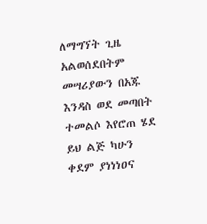ለማግኘት ጊዜ አልወሰደበትም መሣሪያውን በአጁ እንዳስ ወደ መጣበት ተመልሶ እየሮጠ ሄደ ይህ ልጅ ካሁን ቀደም ያነነነዐና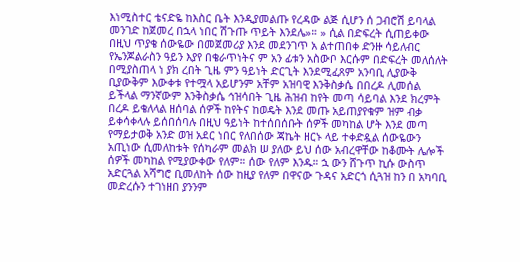እነሚስተር ቴናድዬ ከእስር ቤት እንዲያመልጡ የረዳው ልጅ ሲሆን ሰ ጋብሮሽ ይባላል መንገድ ከጀመረ በኋላ ነበር ሽጉጡ ጥይት እንደሌ»። » ሲል በድፍረት ሲጠይቀው በዚህ ጥያቄ ሰውዬው በመጀመሪያ እንደ መደንገጥ አ ልተጠበቀ ድንዙ ሳይለብር የኤንጆልራስን ዓይን እያየ በቄራጥነትና ም አን ፊቱን አስውቦ እርሱም በድፍረት መለሰለት በሚያስጠላ ነ ያክ ረበት ጊዜ ምን ዓይነት ድርጊት እንደሚፈጸም አንባቢ ሊያውቅ ቢያውቅም እውቀቱ የተሟላ አይሆንም አቸም አዝባዊ እንቅስቃሴ በበረዶ ሊመሰል ይችላል ማንኛውም እንቅስቃሴ ኅዝሳበት ጊዜ ሕዝብ ከየት መጣ ሳይባል እንደ ክረምት በረዶ ይቄለላል ዘሰባል ሰዎች ከየትና ከወዴት እንደ መጡ አይጠያየቁም ዝም ብቃ ይቀሳቀላሉ ይሰበሰባሉ በዚህ ዓይነት ከተሰበሰቡት ሰዎች መካከል ሆት እንደ መጣ የማይታወቅ አንድ ወዝ አደር ነበር የለበሰው ጃኬት ዘርኑ ላይ ተቀድዷል ሰውዬውን አጢነው ሲመለከቱት የሰካራም መልክ ሠ ያለው ይህ ሰው አብረዋቸው ከቆሙት ሌሎች ሰዎች መካከል የሚያውቀው የለም። ሰው የለም እንዱ። ኋ ውን ሸጉጥ ኪሱ ውስጥ አድርጓል አሻግሮ ቢመለከት ሰው ከዚያ የለም በዋናው ጉዳና አድርጎ ሲጓዝ ከን በ አካባቢ መድረሱን ተገነዘበ ያንንም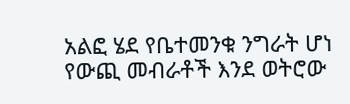አልፎ ሄደ የቤተመንቁ ንግራት ሆነ የውጪ መብራቶች እንደ ወትሮው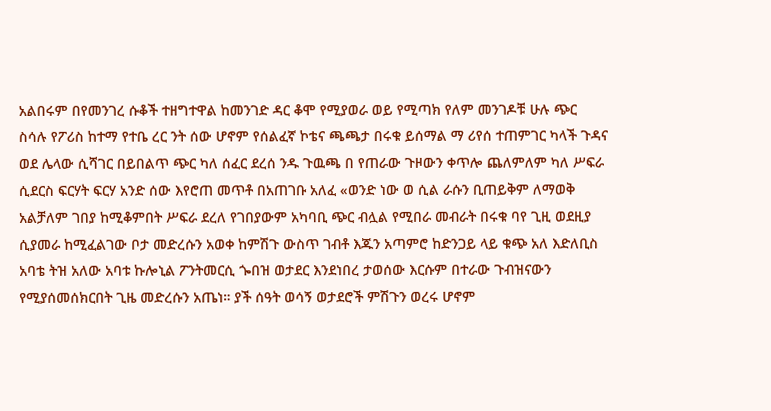አልበሩም በየመንገረ ሱቆች ተዘግተዋል ከመንገድ ዳር ቆሞ የሚያወራ ወይ የሚጣክ የለም መንገዶቹ ሁሉ ጭር ስሳሉ የፖሪስ ከተማ የተቤ ረር ንት ሰው ሆኖም የሰልፈኛ ኮቴና ጫጫታ በሩቁ ይሰማል ማ ሪየሰ ተጠምገር ካላች ጉዳና ወደ ሌላው ሲሻገር በይበልጥ ጭር ካለ ሰፈር ደረሰ ንዱ ጉዉጫ በ የጠራው ጉዞውን ቀጥሎ ጨለምለም ካለ ሥፍራ ሲደርስ ፍርሃት ፍርሃ አንድ ሰው እየሮጠ መጥቶ በአጠገቡ አለፈ «ወንድ ነው ወ ሲል ራሱን ቢጠይቅም ለማወቅ አልቻለም ገበያ ከሚቆምበት ሥፍራ ደረለ የገበያውም አካባቢ ጭር ብሏል የሚበራ መብራት በሩቁ ባየ ጊዚ ወደዚያ ሲያመራ ከሚፈልገው ቦታ መድረሱን አወቀ ከምሽጉ ውስጥ ገብቶ እጁን አጣምሮ ከድንጋይ ላይ ቁጭ አለ እድለቢስ አባቴ ትዝ አለው አባቱ ኩሎኒል ፖንትመርሲ ጐበዝ ወታደር እንደነበረ ታወሰው እርሱም በተራው ጉብዝናውን የሚያሰመሰክርበት ጊዜ መድረሱን አጤነ። ያች ሰዓት ወሳኝ ወታደሮች ምሽጉን ወረሩ ሆኖም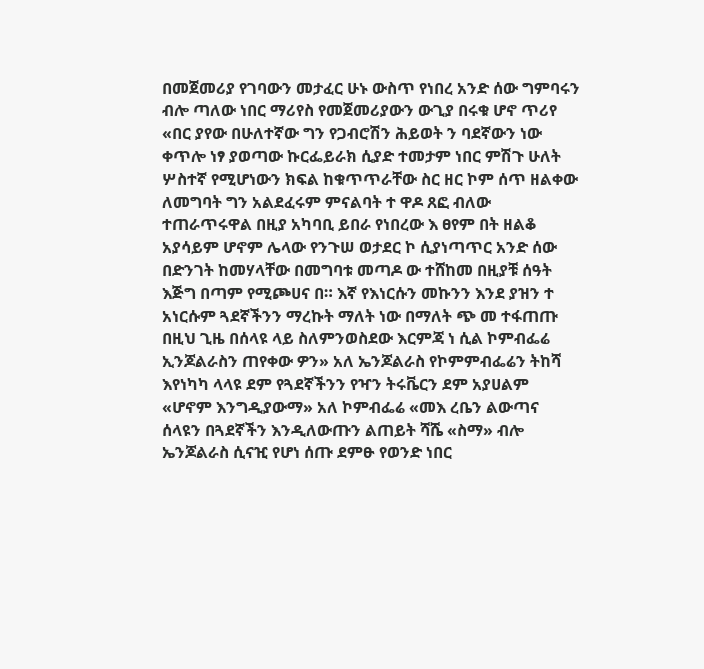በመጀመሪያ የገባውን መታፈር ሁኑ ውስጥ የነበረ አንድ ሰው ግምባሩን ብሎ ጣለው ነበር ማሪየስ የመጀመሪያውን ውጊያ በሩቁ ሆኖ ጥሪየ «በር ያየው በሁለተኛው ግን የጋብሮሽን ሕይወት ን ባደኛውን ነው ቀጥሎ ነፃ ያወጣው ኩርፌይራክ ሲያድ ተመታም ነበር ምሽጉ ሁለት ሦስተኛ የሚሆነውን ክፍል ከቁጥጥራቸው ስር ዘር ኮም ሰጥ ዘልቀው ለመግባት ግን አልደፈሩም ምናልባት ተ ዋዶ ጸፎ ብለው ተጠራጥሩዋል በዚያ አካባቢ ይበራ የነበረው እ ፀየም በት ዘልቆ አያሳይም ሆኖም ሌላው የንጉሠ ወታደር ኮ ሲያነጣጥር አንድ ሰው በድንገት ከመሃላቸው በመግባቱ መጣዶ ው ተሸከመ በዚያቹ ሰዓት እጅግ በጣም የሚጮሀና በ። እኛ የእነርሱን መኩንን እንደ ያዝን ተ አነርሱም ጓደኛችንን ማረኩት ማለት ነው በማለት ጭ መ ተፋጠጡ በዚህ ጊዜ በሰላዩ ላይ ስለምንወስደው እርምጃ ነ ሲል ኮምብፌሬ ኢንጆልራስን ጠየቀው ዎን» አለ ኤንጆልራስ የኮምምብፌሬን ትከሻ እየነካካ ላላዩ ደም የጓደኛችንን የዣን ትሩቬርን ደም አያሀልም «ሆኖም እንግዲያውማ» አለ ኮምብፌሬ «መእ ረቤን ልውጣና ሰላዩን በጓደኛችን እንዲለውጡን ልጠይት ሻሼ «ስማ» ብሎ ኤንጆልራስ ሲናዢ የሆነ ሰጡ ደምፁ የወንድ ነበር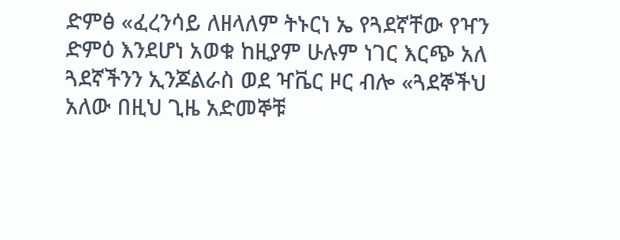ድምፅ «ፈረንሳይ ለዘላለም ትኑርነ ኤ የጓደኛቸው የዣን ድምዕ እንደሆነ አወቁ ከዚያም ሁሉም ነገር እርጭ አለ ጓደኛችንን ኢንጆልራስ ወደ ዣቬር ዞር ብሎ «ጓደኞችህ አለው በዚህ ጊዜ አድመኞቹ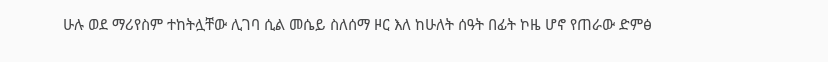ሁሉ ወደ ማሪየስም ተከትሏቸው ሊገባ ሲል መሴይ ስለሰማ ዞር እለ ከሁለት ሰዓት በፊት ኮዜ ሆኖ የጠራው ድምፅ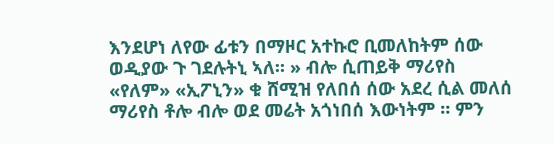እንደሆነ ለየው ፊቱን በማዞር አተኩሮ ቢመለከትም ሰው ወዲያው ጉ ገደሉትኒ ኣለ። » ብሎ ሲጠይቅ ማሪየስ «የለም» «ኢፖኒን» ቁ ሸሚዝ የለበሰ ሰው አደረ ሲል መለሰ ማሪየስ ቶሎ ብሎ ወደ መሬት አጎነበሰ እውነትም ። ምን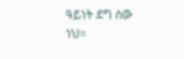ዓይነት ደግ ሰው ነህ።